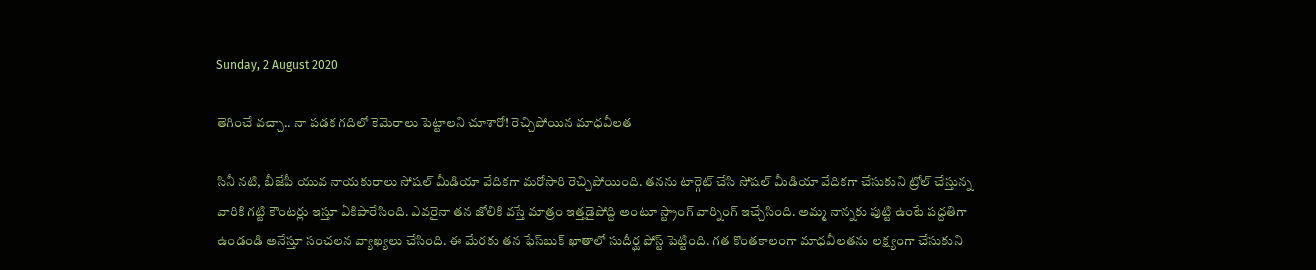Sunday, 2 August 2020

తెగించే వచ్చా.. నా పడక గదిలో కెమెరాలు పెట్టాలని చూశారో! రెచ్చిపోయిన మాధవీలత

సినీ నటి, బీజేపీ యువ నాయకురాలు సోషల్ మీడియా వేదికగా మరోసారి రెచ్చిపోయింది. తనను టార్గెట్ చేసి సోషల్ మీడియా వేదికగా చేసుకుని ట్రోల్ చేస్తున్న వారికి గట్టి కౌంటర్లు ఇస్తూ ఏకిపారేసింది. ఎవరైనా తన జోలికి వస్తే మాత్రం ఇత్తడైపోద్ది అంటూ స్ట్రాంగ్ వార్నింగ్ ఇచ్చేసింది. అమ్మ నాన్నకు పుట్టి ఉంటే పద్దతిగా ఉండండి అనేస్తూ సంచలన వ్యాఖ్యలు చేసింది. ఈ మేరకు తన ఫేస్‌బుక్ ఖాతాలో సుదీర్ఘ పోస్ట్ పెట్టింది. గత కొంతకాలంగా మాధవీలతను లక్ష్యంగా చేసుకుని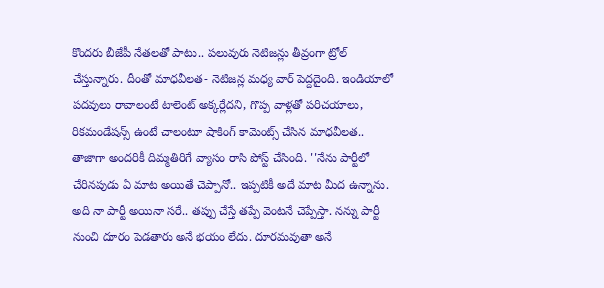కొందరు బీజేపీ నేతలతో పాటు.. పలువురు నెటిజన్లు తీవ్రంగా ట్రోల్ చేస్తున్నారు. దీంతో మాధవీలత- నెటిజన్ల మధ్య వార్ పెద్దదైంది. ఇండియాలో పదవులు రావాలంటే టాలెంట్ అక్కర్లేదని, గొప్ప వాళ్లతో పరిచయాలు, రికమండేషన్స్ ఉంటే చాలంటూ షాకింగ్ కామెంట్స్ చేసిన మాధవీలత.. తాజాగా అందరికీ దిమ్మతిరిగే వ్యాసం రాసి పోస్ట్ చేసింది. ''నేను పార్టీ‌లో చేరినపుడు ఏ మాట అయితే చెప్పానో.. ఇప్పటికీ అదే మాట మీద ఉన్నాను. అది నా పార్టీ అయినా సరే.. తప్పు చేస్తే తప్పే వెంటనే చెప్పేస్తా. నన్ను పార్టీ నుంచి దూరం పెడతారు అనే భయం లేదు. దూరమవుతా అనే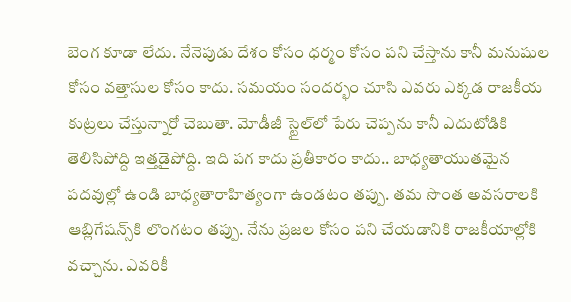బెంగ కూడా లేదు. నేనెపుడు దేశం కోసం ధర్మం కోసం పని చేస్తాను కానీ మనుషుల కోసం వత్తాసుల కోసం కాదు. సమయం సందర్భం చూసి ఎవరు ఎక్కడ రాజకీయ కుట్రలు చేస్తున్నారో చెబుతా. మోడీజీ స్టైల్‌లో పేరు చెప్పను కానీ ఎదుటోడికి తెలిసిపోద్ది ఇత్తడైపోద్ది. ఇది పగ కాదు ప్రతీకారం కాదు.. బాధ్యతాయుతమైన పదవుల్లో ఉండి బాధ్యతారాహిత్యంగా ఉండటం తప్పు. తమ సొంత అవసరాలకి ఆబ్లిగేషన్స్‌కి లొంగటం తప్పు. నేను ప్రజల కోసం పని చేయడానికి రాజకీయాల్లోకి వచ్చాను. ఎవరికీ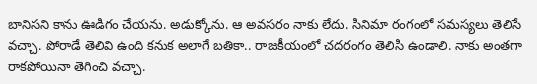బానిసని కాను ఊడిగం చేయను. అడుక్కోను. ఆ అవసరం నాకు లేదు. సినిమా రంగంలో సమస్యలు తెలిసే వచ్చా. పోరాడే తెలివి ఉంది కనుక అలాగే బతికా.. రాజకీయంలో చదరంగం తెలిసి ఉండాలి. నాకు అంతగా రాకపోయినా తెగించి వచ్చా.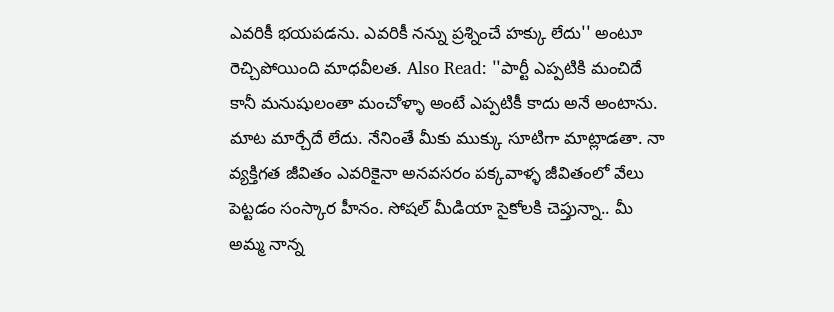ఎవరికీ భయపడను. ఎవరికీ నన్ను ప్రశ్నించే హక్కు లేదు'' అంటూ రెచ్చిపోయింది మాధవీలత. Also Read: ''పార్టీ ఎప్పటికి మంచిదే కానీ మనుషులంతా మంచోళ్ళా అంటే ఎప్పటికీ కాదు అనే అంటాను. మాట మార్చేదే లేదు. నేనింతే మీకు ముక్కు సూటిగా మాట్లాడతా. నా వ్యక్తిగత జీవితం ఎవరికైనా అనవసరం పక్కవాళ్ళ జీవితంలో వేలు పెట్టడం సంస్కార హీనం. సోషల్ మీడియా సైకోలకి చెప్తున్నా.. మీ అమ్మ నాన్న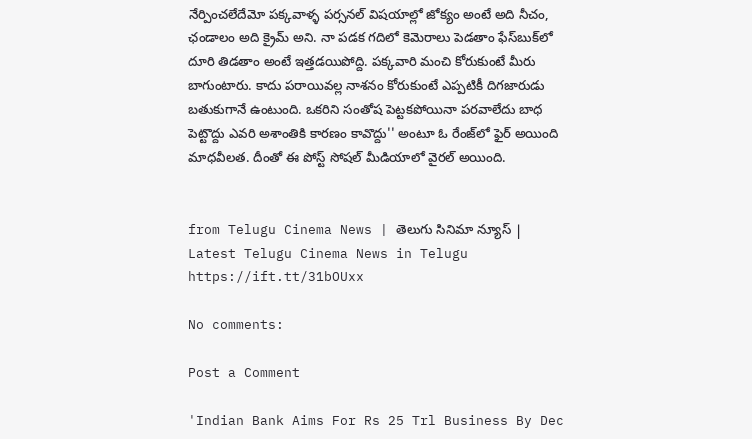నేర్పించలేదేమో పక్కవాళ్ళ పర్సనల్ విషయాల్లో జోక్యం అంటే అది నీచం, ఛండాలం అది క్రైమ్ అని. నా పడక గదిలో కెమెరాలు పెడతాం ఫేస్‌బుక్‌లో దూరి తిడతాం అంటే ఇత్తడయిపోద్ది. పక్కవారి మంచి కోరుకుంటే మీరు బాగుంటారు. కాదు పరాయివల్ల నాశనం కోరుకుంటే ఎప్పటికీ దిగజారుడు బతుకుగానే ఉంటుంది. ఒకరిని సంతోష పెట్టకపోయినా పరవాలేదు బాధ పెట్టొద్దు ఎవరి అశాంతికి కారణం కావొద్దు'' అంటూ ఓ రేంజ్‌లో ఫైర్ అయింది మాధవీలత. దీంతో ఈ పోస్ట్ సోషల్ మీడియాలో వైరల్ అయింది.


from Telugu Cinema News | తెలుగు సినిమా న్యూస్ | Latest Telugu Cinema News in Telugu https://ift.tt/31bOUxx

No comments:

Post a Comment

'Indian Bank Aims For Rs 25 Trl Business By Dec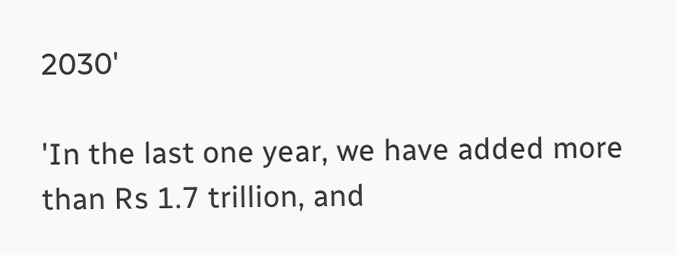2030'

'In the last one year, we have added more than Rs 1.7 trillion, and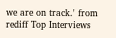we are on track.' from rediff Top Interviews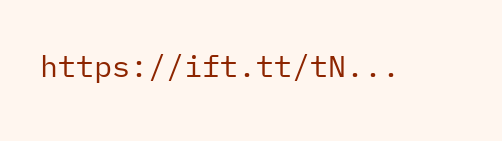https://ift.tt/tN...